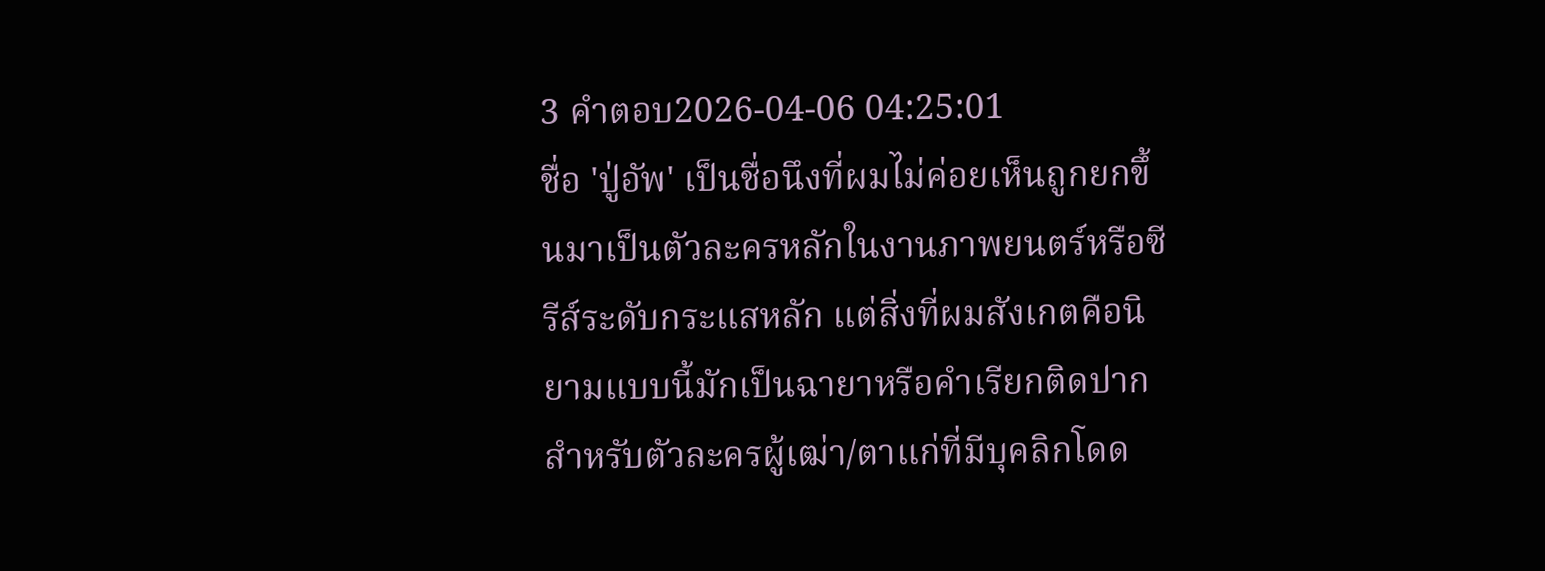3 คำตอบ2026-04-06 04:25:01
ชื่อ 'ปู่อัพ' เป็นชื่อนึงที่ผมไม่ค่อยเห็นถูกยกขึ้นมาเป็นตัวละครหลักในงานภาพยนตร์หรือซีรีส์ระดับกระแสหลัก แต่สิ่งที่ผมสังเกตคือนิยามแบบนี้มักเป็นฉายาหรือคำเรียกติดปากสำหรับตัวละครผู้เฒ่า/ตาแก่ที่มีบุคลิกโดด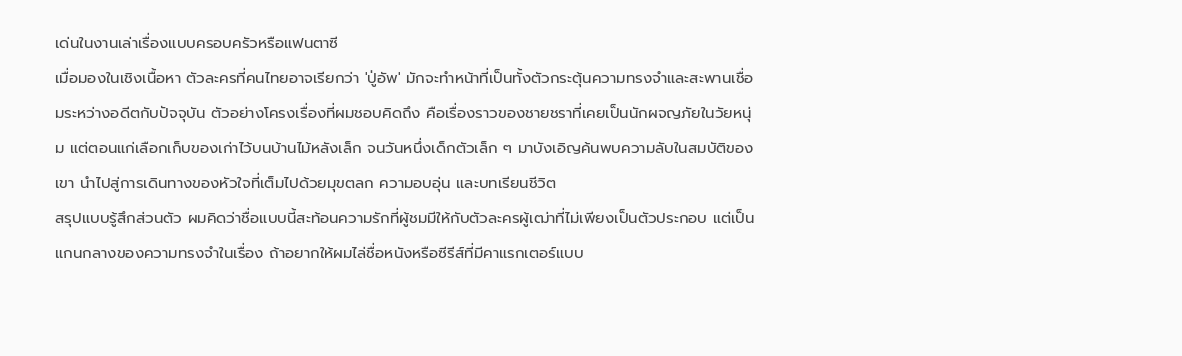เด่นในงานเล่าเรื่องแบบครอบครัวหรือแฟนตาซี
เมื่อมองในเชิงเนื้อหา ตัวละครที่คนไทยอาจเรียกว่า 'ปู่อัพ' มักจะทำหน้าที่เป็นทั้งตัวกระตุ้นความทรงจำและสะพานเชื่อมระหว่างอดีตกับปัจจุบัน ตัวอย่างโครงเรื่องที่ผมชอบคิดถึง คือเรื่องราวของชายชราที่เคยเป็นนักผจญภัยในวัยหนุ่ม แต่ตอนแก่เลือกเก็บของเก่าไว้บนบ้านไม้หลังเล็ก จนวันหนึ่งเด็กตัวเล็ก ๆ มาบังเอิญค้นพบความลับในสมบัติของเขา นำไปสู่การเดินทางของหัวใจที่เต็มไปด้วยมุขตลก ความอบอุ่น และบทเรียนชีวิต
สรุปแบบรู้สึกส่วนตัว ผมคิดว่าชื่อแบบนี้สะท้อนความรักที่ผู้ชมมีให้กับตัวละครผู้เฒ่าที่ไม่เพียงเป็นตัวประกอบ แต่เป็นแกนกลางของความทรงจำในเรื่อง ถ้าอยากให้ผมไล่ชื่อหนังหรือซีรีส์ที่มีคาแรกเตอร์แบบ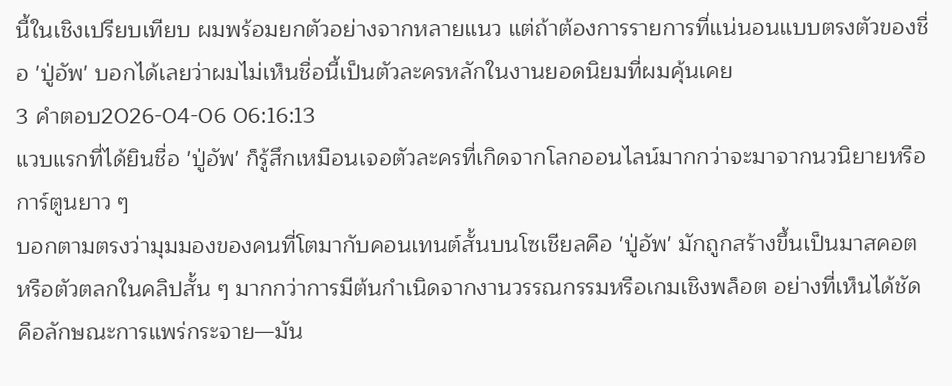นี้ในเชิงเปรียบเทียบ ผมพร้อมยกตัวอย่างจากหลายแนว แต่ถ้าต้องการรายการที่แน่นอนแบบตรงตัวของชื่อ 'ปู่อัพ' บอกได้เลยว่าผมไม่เห็นชื่อนี้เป็นตัวละครหลักในงานยอดนิยมที่ผมคุ้นเคย
3 คำตอบ2026-04-06 06:16:13
แวบแรกที่ได้ยินชื่อ 'ปู่อัพ' ก็รู้สึกเหมือนเจอตัวละครที่เกิดจากโลกออนไลน์มากกว่าจะมาจากนวนิยายหรือการ์ตูนยาว ๆ
บอกตามตรงว่ามุมมองของคนที่โตมากับคอนเทนต์สั้นบนโซเชียลคือ 'ปู่อัพ' มักถูกสร้างขึ้นเป็นมาสคอตหรือตัวตลกในคลิปสั้น ๆ มากกว่าการมีต้นกำเนิดจากงานวรรณกรรมหรือเกมเชิงพล็อต อย่างที่เห็นได้ชัดคือลักษณะการแพร่กระจาย—มัน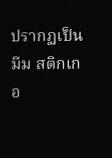ปรากฏเป็นมีม สติกเกอ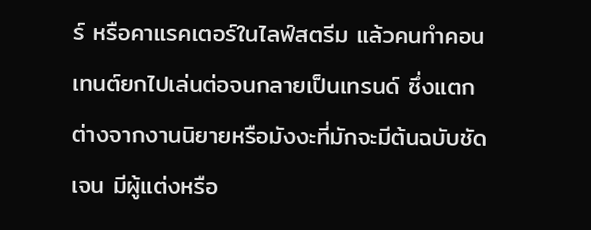ร์ หรือคาแรคเตอร์ในไลฟ์สตรีม แล้วคนทำคอนเทนต์ยกไปเล่นต่อจนกลายเป็นเทรนด์ ซึ่งแตกต่างจากงานนิยายหรือมังงะที่มักจะมีต้นฉบับชัดเจน มีผู้แต่งหรือ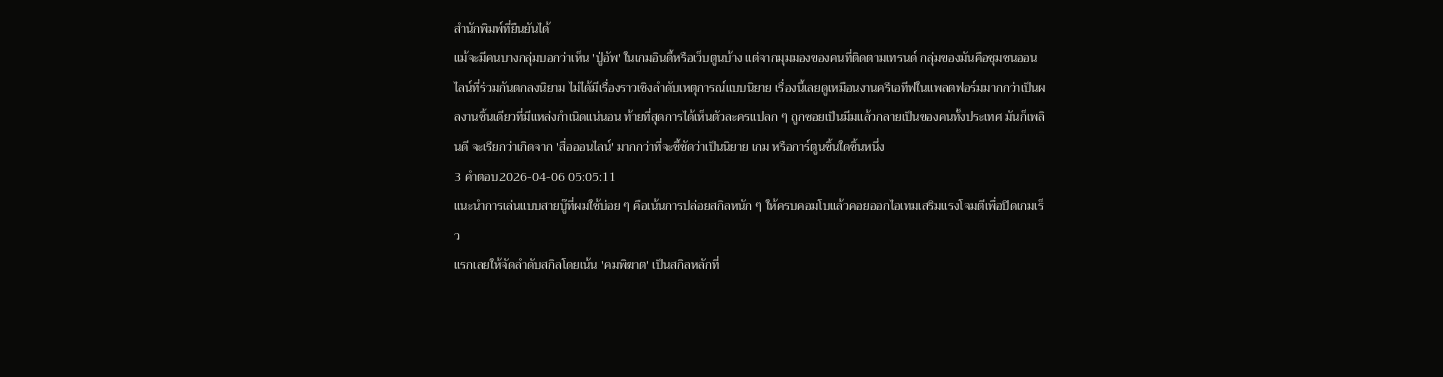สำนักพิมพ์ที่ยืนยันได้
แม้จะมีคนบางกลุ่มบอกว่าเห็น 'ปู่อัพ' ในเกมอินดี้หรือเว็บตูนบ้าง แต่จากมุมมองของคนที่ติดตามเทรนด์ กลุ่มของมันคือชุมชนออนไลน์ที่ร่วมกันตกลงนิยาม ไม่ได้มีเรื่องราวเชิงลำดับเหตุการณ์แบบนิยาย เรื่องนี้เลยดูเหมือนงานครีเอทีฟในแพลตฟอร์มมากกว่าเป็นผลงานชิ้นเดียวที่มีแหล่งกำเนิดแน่นอน ท้ายที่สุดการได้เห็นตัวละครแปลก ๆ ถูกซอยเป็นมีมแล้วกลายเป็นของคนทั้งประเทศ มันก็เพลินดี จะเรียกว่าเกิดจาก 'สื่อออนไลน์' มากกว่าที่จะชี้ชัดว่าเป็นนิยาย เกม หรือการ์ตูนชิ้นใดชิ้นหนึ่ง
3 คำตอบ2026-04-06 05:05:11
แนะนำการเล่นแบบสายบู๊ที่ผมใช้บ่อย ๆ คือเน้นการปล่อยสกิลหนัก ๆ ให้ครบคอมโบแล้วคอยออกไอเทมเสริมแรงโจมตีเพื่อปิดเกมเร็ว
แรกเลยให้จัดลำดับสกิลโดยเน้น 'คมพิฆาต' เป็นสกิลหลักที่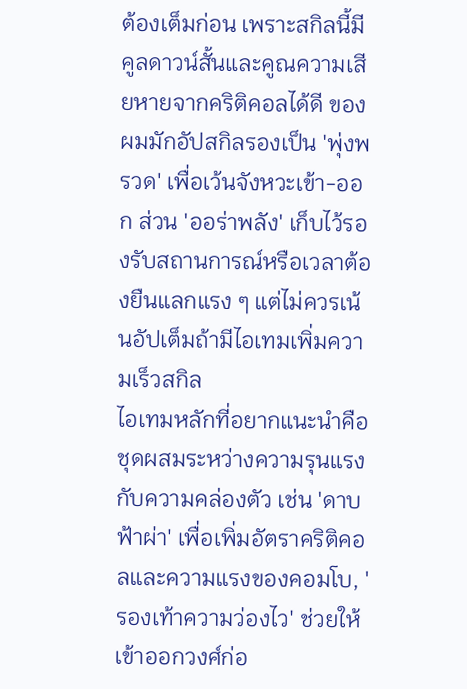ต้องเต็มก่อน เพราะสกิลนี้มีคูลดาวน์สั้นและคูณความเสียหายจากคริติคอลได้ดี ของผมมักอัปสกิลรองเป็น 'พุ่งพรวด' เพื่อเว้นจังหวะเข้า-ออก ส่วน 'ออร่าพลัง' เก็บไว้รองรับสถานการณ์หรือเวลาต้องยืนแลกแรง ๆ แต่ไม่ควรเน้นอัปเต็มถ้ามีไอเทมเพิ่มความเร็วสกิล
ไอเทมหลักที่อยากแนะนำคือชุดผสมระหว่างความรุนแรงกับความคล่องตัว เช่น 'ดาบฟ้าผ่า' เพื่อเพิ่มอัตราคริติคอลและความแรงของคอมโบ, 'รองเท้าความว่องไว' ช่วยให้เข้าออกวงศ์ก่อ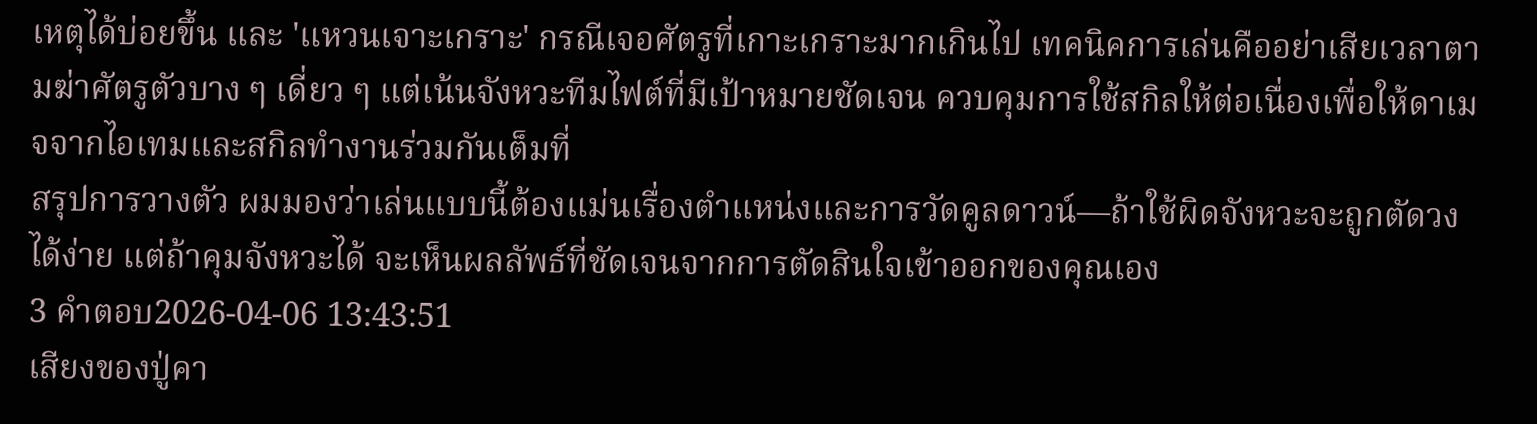เหตุได้บ่อยขึ้น และ 'แหวนเจาะเกราะ' กรณีเจอศัตรูที่เกาะเกราะมากเกินไป เทคนิคการเล่นคืออย่าเสียเวลาตามฆ่าศัตรูตัวบาง ๆ เดี่ยว ๆ แต่เน้นจังหวะทีมไฟต์ที่มีเป้าหมายชัดเจน ควบคุมการใช้สกิลให้ต่อเนื่องเพื่อให้ดาเมจจากไอเทมและสกิลทำงานร่วมกันเต็มที่
สรุปการวางตัว ผมมองว่าเล่นแบบนี้ต้องแม่นเรื่องตำแหน่งและการวัดคูลดาวน์—ถ้าใช้ผิดจังหวะจะถูกตัดวงได้ง่าย แต่ถ้าคุมจังหวะได้ จะเห็นผลลัพธ์ที่ชัดเจนจากการตัดสินใจเข้าออกของคุณเอง
3 คำตอบ2026-04-06 13:43:51
เสียงของปู่คา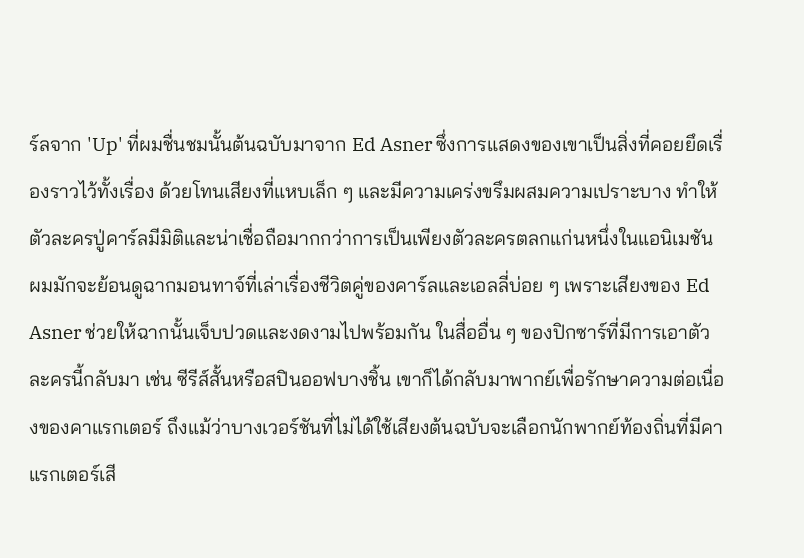ร์ลจาก 'Up' ที่ผมชื่นชมนั้นต้นฉบับมาจาก Ed Asner ซึ่งการแสดงของเขาเป็นสิ่งที่คอยยึดเรื่องราวไว้ทั้งเรื่อง ด้วยโทนเสียงที่แหบเล็ก ๆ และมีความเคร่งขรึมผสมความเปราะบาง ทำให้ตัวละครปู่คาร์ลมีมิติและน่าเชื่อถือมากกว่าการเป็นเพียงตัวละครตลกแก่นหนึ่งในแอนิเมชัน
ผมมักจะย้อนดูฉากมอนทาจ์ที่เล่าเรื่องชีวิตคู่ของคาร์ลและเอลลี่บ่อย ๆ เพราะเสียงของ Ed Asner ช่วยให้ฉากนั้นเจ็บปวดและงดงามไปพร้อมกัน ในสื่ออื่น ๆ ของปิกซาร์ที่มีการเอาตัวละครนี้กลับมา เช่น ซีรีส์สั้นหรือสปินออฟบางชิ้น เขาก็ได้กลับมาพากย์เพื่อรักษาความต่อเนื่องของคาแรกเตอร์ ถึงแม้ว่าบางเวอร์ชันที่ไม่ได้ใช้เสียงต้นฉบับจะเลือกนักพากย์ท้องถิ่นที่มีคาแรกเตอร์เสี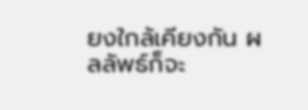ยงใกล้เคียงกัน ผลลัพธ์ก็จะ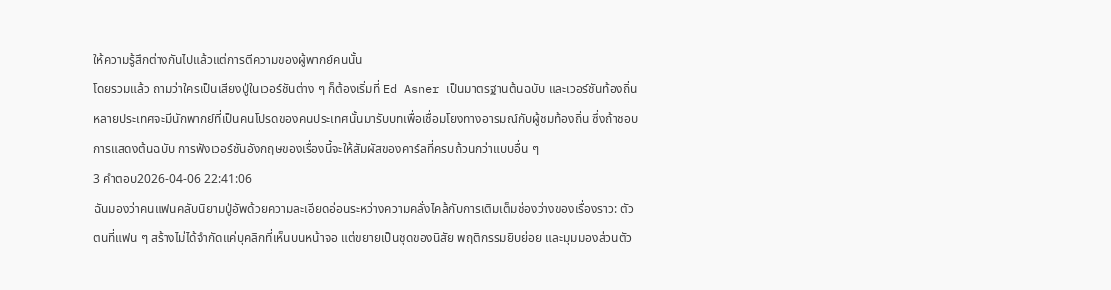ให้ความรู้สึกต่างกันไปแล้วแต่การตีความของผู้พากย์คนนั้น
โดยรวมแล้ว ถามว่าใครเป็นเสียงปู่ในเวอร์ชันต่าง ๆ ก็ต้องเริ่มที่ Ed Asner เป็นมาตรฐานต้นฉบับ และเวอร์ชันท้องถิ่นหลายประเทศจะมีนักพากย์ที่เป็นคนโปรดของคนประเทศนั้นมารับบทเพื่อเชื่อมโยงทางอารมณ์กับผู้ชมท้องถิ่น ซึ่งถ้าชอบการแสดงต้นฉบับ การฟังเวอร์ชันอังกฤษของเรื่องนี้จะให้สัมผัสของคาร์ลที่ครบถ้วนกว่าแบบอื่น ๆ
3 คำตอบ2026-04-06 22:41:06
ฉันมองว่าคนแฟนคลับนิยามปู่อัพด้วยความละเอียดอ่อนระหว่างความคลั่งไคล้กับการเติมเต็มช่องว่างของเรื่องราว: ตัวตนที่แฟน ๆ สร้างไม่ได้จำกัดแค่บุคลิกที่เห็นบนหน้าจอ แต่ขยายเป็นชุดของนิสัย พฤติกรรมยิบย่อย และมุมมองส่วนตัว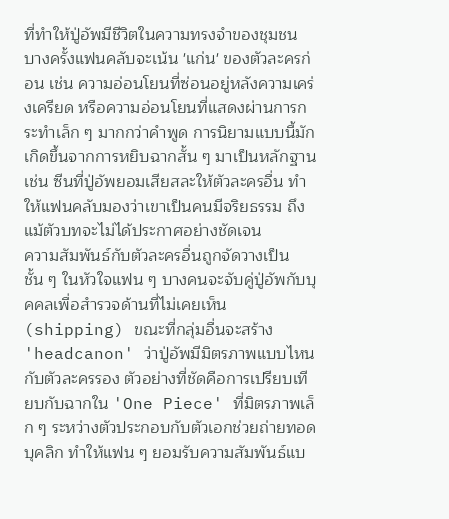ที่ทำให้ปู่อัพมีชีวิตในความทรงจำของชุมชน
บางครั้งแฟนคลับจะเน้น 'แก่น' ของตัวละครก่อน เช่น ความอ่อนโยนที่ซ่อนอยู่หลังความเคร่งเครียด หรือความอ่อนโยนที่แสดงผ่านการกระทำเล็ก ๆ มากกว่าคำพูด การนิยามแบบนี้มักเกิดขึ้นจากการหยิบฉากสั้น ๆ มาเป็นหลักฐาน เช่น ซีนที่ปู่อัพยอมเสียสละให้ตัวละครอื่น ทำให้แฟนคลับมองว่าเขาเป็นคนมีจริยธรรม ถึงแม้ตัวบทจะไม่ได้ประกาศอย่างชัดเจน
ความสัมพันธ์กับตัวละครอื่นถูกจัดวางเป็นชั้น ๆ ในหัวใจแฟน ๆ บางคนจะจับคู่ปู่อัพกับบุคคลเพื่อสำรวจด้านที่ไม่เคยเห็น (shipping) ขณะที่กลุ่มอื่นจะสร้าง 'headcanon' ว่าปู่อัพมีมิตรภาพแบบไหนกับตัวละครรอง ตัวอย่างที่ชัดคือการเปรียบเทียบกับฉากใน 'One Piece' ที่มิตรภาพเล็ก ๆ ระหว่างตัวประกอบกับตัวเอกช่วยถ่ายทอดบุคลิก ทำให้แฟน ๆ ยอมรับความสัมพันธ์แบ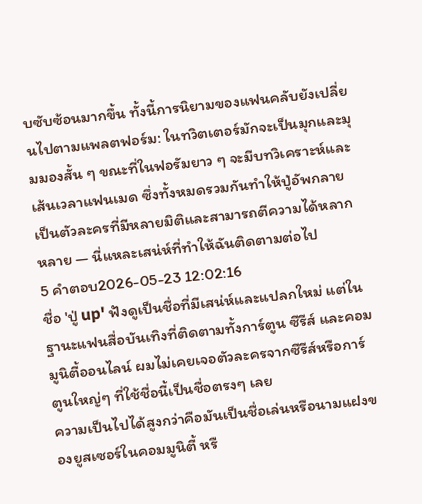บซับซ้อนมากขึ้น ทั้งนี้การนิยามของแฟนคลับยังเปลี่ยนไปตามแพลตฟอร์ม: ในทวิตเตอร์มักจะเป็นมุกและมุมมองสั้น ๆ ขณะที่ในฟอรัมยาว ๆ จะมีบทวิเคราะห์และเส้นเวลาแฟนเมด ซึ่งทั้งหมดรวมกันทำให้ปู่อัพกลายเป็นตัวละครที่มีหลายมิติและสามารถตีความได้หลากหลาย — นี่แหละเสน่ห์ที่ทำให้ฉันติดตามต่อไป
5 คำตอบ2026-05-23 12:02:16
ชื่อ 'ปู่ up' ฟังดูเป็นชื่อที่มีเสน่ห์และแปลกใหม่ แต่ในฐานะแฟนสื่อบันเทิงที่ติดตามทั้งการ์ตูน ซีรีส์ และคอมมูนิตี้ออนไลน์ ผมไม่เคยเจอตัวละครจากซีรีส์หรือการ์ตูนใหญ่ๆ ที่ใช้ชื่อนี้เป็นชื่อตรงๆ เลย
ความเป็นไปได้สูงกว่าคือมันเป็นชื่อเล่นหรือนามแฝงของยูสเซอร์ในคอมมูนิตี้ หรื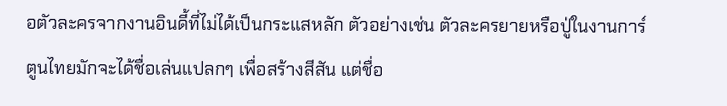อตัวละครจากงานอินดี้ที่ไม่ได้เป็นกระแสหลัก ตัวอย่างเช่น ตัวละครยายหรือปู่ในงานการ์ตูนไทยมักจะได้ชื่อเล่นแปลกๆ เพื่อสร้างสีสัน แต่ชื่อ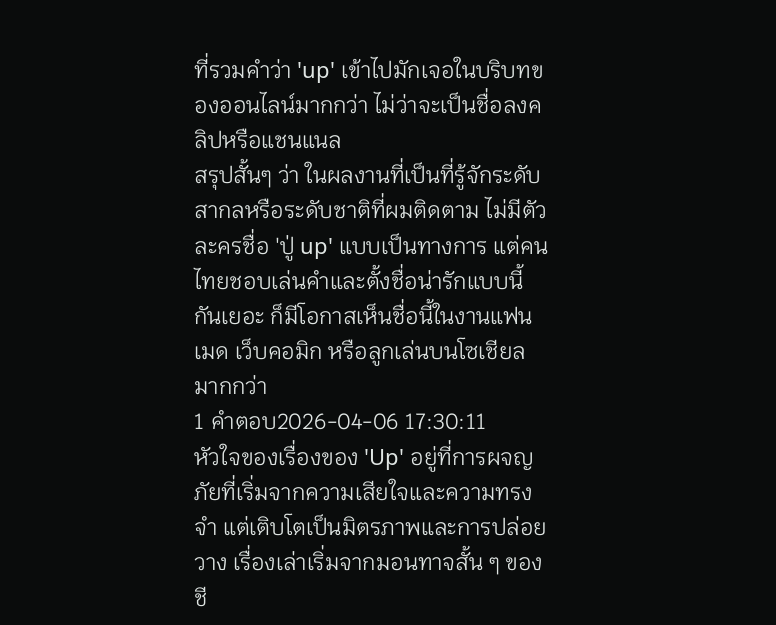ที่รวมคำว่า 'up' เข้าไปมักเจอในบริบทของออนไลน์มากกว่า ไม่ว่าจะเป็นชื่อลงคลิปหรือแชนแนล
สรุปสั้นๆ ว่า ในผลงานที่เป็นที่รู้จักระดับสากลหรือระดับชาติที่ผมติดตาม ไม่มีตัวละครชื่อ 'ปู่ up' แบบเป็นทางการ แต่คนไทยชอบเล่นคำและตั้งชื่อน่ารักแบบนี้กันเยอะ ก็มีโอกาสเห็นชื่อนี้ในงานแฟนเมด เว็บคอมิก หรือลูกเล่นบนโซเชียลมากกว่า
1 คำตอบ2026-04-06 17:30:11
หัวใจของเรื่องของ 'Up' อยู่ที่การผจญภัยที่เริ่มจากความเสียใจและความทรงจำ แต่เติบโตเป็นมิตรภาพและการปล่อยวาง เรื่องเล่าเริ่มจากมอนทาจสั้น ๆ ของชี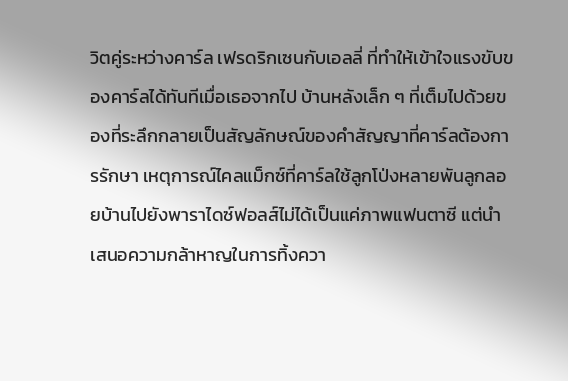วิตคู่ระหว่างคาร์ล เฟรดริกเซนกับเอลลี่ ที่ทำให้เข้าใจแรงขับของคาร์ลได้ทันทีเมื่อเธอจากไป บ้านหลังเล็ก ๆ ที่เต็มไปด้วยของที่ระลึกกลายเป็นสัญลักษณ์ของคำสัญญาที่คาร์ลต้องการรักษา เหตุการณ์ไคลแม็กซ์ที่คาร์ลใช้ลูกโป่งหลายพันลูกลอยบ้านไปยังพาราไดซ์ฟอลส์ไม่ได้เป็นแค่ภาพแฟนตาซี แต่นำเสนอความกล้าหาญในการทิ้งควา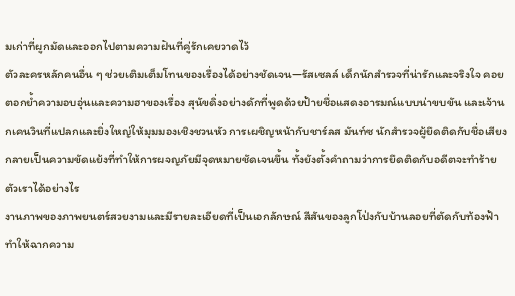มเก่าที่ผูกมัดและออกไปตามความฝันที่คู่รักเคยวาดไว้
ตัวละครหลักคนอื่น ๆ ช่วยเติมเต็มโทนของเรื่องได้อย่างชัดเจน—รัสเซลล์ เด็กนักสำรวจที่น่ารักและจริงใจ คอยตอกย้ำความอบอุ่นและความฮาของเรื่อง สุนัขดิ่งอย่างดักที่พูดด้วยป้ายชื่อแสดงอารมณ์แบบน่าขบขัน และเจ้านกเคนวินที่แปลกและยิ่งใหญ่ให้มุมมองเชิงชวนหัว การเผชิญหน้ากับชาร์ลส มันท์ซ นักสำรวจผู้ยึดติดกับชื่อเสียงกลายเป็นความขัดแย้งที่ทำให้การผจญภัยมีจุดหมายชัดเจนขึ้น ทั้งยังตั้งคำถามว่าการยึดติดกับอดีตจะทำร้ายตัวเราได้อย่างไร
งานภาพของภาพยนตร์สวยงามและมีรายละเอียดที่เป็นเอกลักษณ์ สีสันของลูกโป่งกับบ้านลอยที่ตัดกับท้องฟ้าทำให้ฉากความ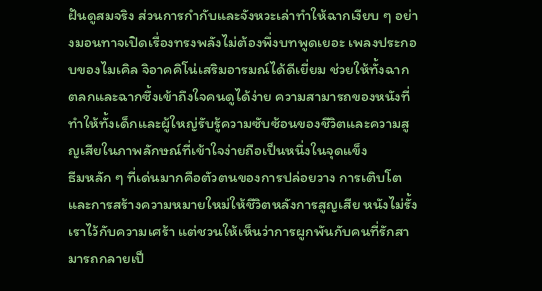ฝันดูสมจริง ส่วนการกำกับและจังหวะเล่าทำให้ฉากเงียบ ๆ อย่างมอนทาจเปิดเรื่องทรงพลังไม่ต้องพึ่งบทพูดเยอะ เพลงประกอบของไมเคิล จิอาคคิโน่เสริมอารมณ์ได้ดีเยี่ยม ช่วยให้ทั้งฉากตลกและฉากซึ้งเข้าถึงใจคนดูได้ง่าย ความสามารถของหนังที่ทำให้ทั้งเด็กและผู้ใหญ่รับรู้ความซับซ้อนของชีวิตและความสูญเสียในภาพลักษณ์ที่เข้าใจง่ายถือเป็นหนึ่งในจุดแข็ง
ธีมหลัก ๆ ที่เด่นมากคือตัวตนของการปล่อยวาง การเติบโต และการสร้างความหมายใหม่ให้ชีวิตหลังการสูญเสีย หนังไม่รั้งเราไว้กับความเศร้า แต่ชวนให้เห็นว่าการผูกพันกับคนที่รักสามารถกลายเป็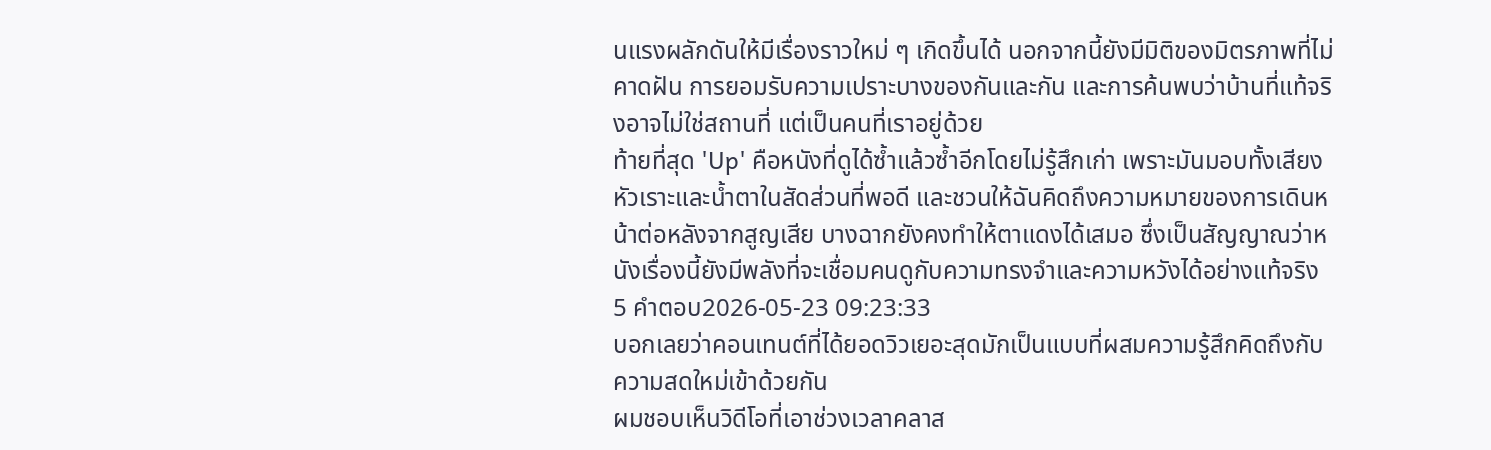นแรงผลักดันให้มีเรื่องราวใหม่ ๆ เกิดขึ้นได้ นอกจากนี้ยังมีมิติของมิตรภาพที่ไม่คาดฝัน การยอมรับความเปราะบางของกันและกัน และการค้นพบว่าบ้านที่แท้จริงอาจไม่ใช่สถานที่ แต่เป็นคนที่เราอยู่ด้วย
ท้ายที่สุด 'Up' คือหนังที่ดูได้ซ้ำแล้วซ้ำอีกโดยไม่รู้สึกเก่า เพราะมันมอบทั้งเสียงหัวเราะและน้ำตาในสัดส่วนที่พอดี และชวนให้ฉันคิดถึงความหมายของการเดินหน้าต่อหลังจากสูญเสีย บางฉากยังคงทำให้ตาแดงได้เสมอ ซึ่งเป็นสัญญาณว่าหนังเรื่องนี้ยังมีพลังที่จะเชื่อมคนดูกับความทรงจำและความหวังได้อย่างแท้จริง
5 คำตอบ2026-05-23 09:23:33
บอกเลยว่าคอนเทนต์ที่ได้ยอดวิวเยอะสุดมักเป็นแบบที่ผสมความรู้สึกคิดถึงกับความสดใหม่เข้าด้วยกัน
ผมชอบเห็นวิดีโอที่เอาช่วงเวลาคลาส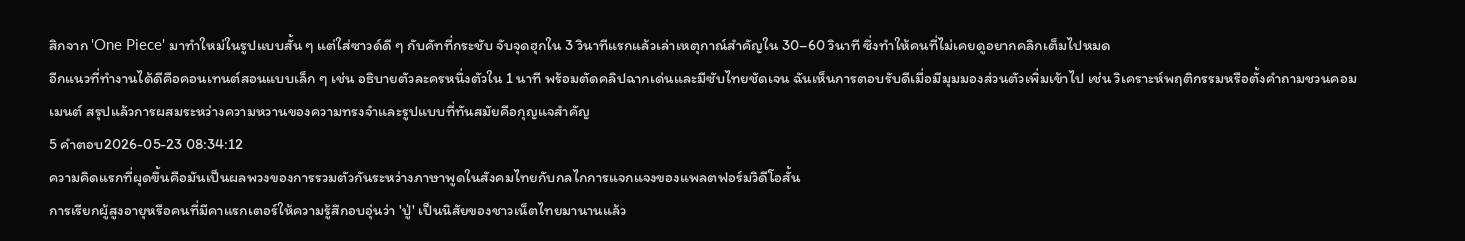สิกจาก 'One Piece' มาทำใหม่ในรูปแบบสั้น ๆ แต่ใส่ซาวด์ดี ๆ กับคัทที่กระชับ จับจุดฮุกใน 3 วินาทีแรกแล้วเล่าเหตุกาณ์สำคัญใน 30–60 วินาที ซึ่งทำให้คนที่ไม่เคยดูอยากคลิกเต็มไปหมด
อีกแนวที่ทำงานได้ดีคือคอนเทนต์สอนแบบเล็ก ๆ เช่น อธิบายตัวละครหนึ่งตัวใน 1 นาที พร้อมตัดคลิปฉากเด่นและมีซับไทยชัดเจน ฉันเห็นการตอบรับดีเมื่อมีมุมมองส่วนตัวเพิ่มเข้าไป เช่น วิเคราะห์พฤติกรรมหรือตั้งคำถามชวนคอมเมนต์ สรุปแล้วการผสมระหว่างความหวานของความทรงจำและรูปแบบที่ทันสมัยคือกุญแจสำคัญ
5 คำตอบ2026-05-23 08:34:12
ความคิดแรกที่ผุดขึ้นคือมันเป็นผลพวงของการรวมตัวกันระหว่างภาษาพูดในสังคมไทยกับกลไกการแจกแจงของแพลตฟอร์มวิดีโอสั้น
การเรียกผู้สูงอายุหรือคนที่มีคาแรกเตอร์ให้ความรู้สึกอบอุ่นว่า 'ปู่' เป็นนิสัยของชาวเน็ตไทยมานานแล้ว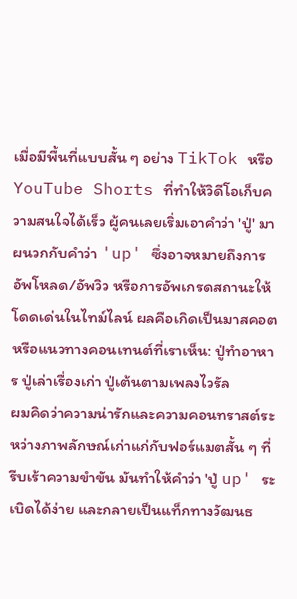เมื่อมีพื้นที่แบบสั้น ๆ อย่าง TikTok หรือ YouTube Shorts ที่ทำให้วิดีโอเก็บความสนใจได้เร็ว ผู้คนเลยเริ่มเอาคำว่า 'ปู่' มาผนวกกับคำว่า 'up' ซึ่งอาจหมายถึงการอัพโหลด/อัพวิว หรือการอัพเกรดสถานะให้โดดเด่นในไทม์ไลน์ ผลคือเกิดเป็นมาสคอตหรือแนวทางคอนเทนต์ที่เราเห็น: ปู่ทำอาหาร ปู่เล่าเรื่องเก่า ปู่เต้นตามเพลงไวรัล
ผมคิดว่าความน่ารักและความคอนทราสต์ระหว่างภาพลักษณ์เก่าแก่กับฟอร์แมตสั้น ๆ ที่รีบเร้าความขำขัน มันทำให้คำว่า 'ปู่ up' ระเบิดได้ง่าย และกลายเป็นแท็กทางวัฒนธ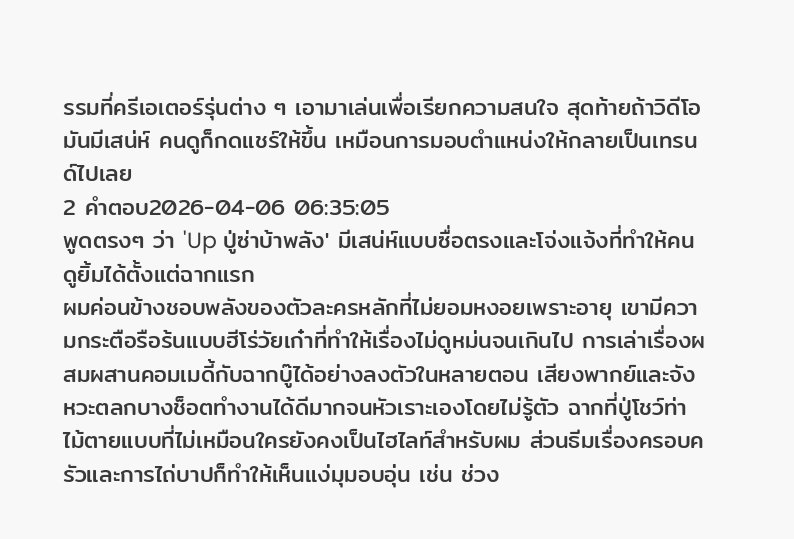รรมที่ครีเอเตอร์รุ่นต่าง ๆ เอามาเล่นเพื่อเรียกความสนใจ สุดท้ายถ้าวิดีโอมันมีเสน่ห์ คนดูก็กดแชร์ให้ขึ้น เหมือนการมอบตำแหน่งให้กลายเป็นเทรนด์ไปเลย
2 คำตอบ2026-04-06 06:35:05
พูดตรงๆ ว่า 'Up ปู่ซ่าบ้าพลัง' มีเสน่ห์แบบซื่อตรงและโจ่งแจ้งที่ทำให้คนดูยิ้มได้ตั้งแต่ฉากแรก
ผมค่อนข้างชอบพลังของตัวละครหลักที่ไม่ยอมหงอยเพราะอายุ เขามีความกระตือรือร้นแบบฮีโร่วัยเก๋าที่ทำให้เรื่องไม่ดูหม่นจนเกินไป การเล่าเรื่องผสมผสานคอมเมดี้กับฉากบู๊ได้อย่างลงตัวในหลายตอน เสียงพากย์และจังหวะตลกบางช็อตทำงานได้ดีมากจนหัวเราะเองโดยไม่รู้ตัว ฉากที่ปู่โชว์ท่าไม้ตายแบบที่ไม่เหมือนใครยังคงเป็นไฮไลท์สำหรับผม ส่วนธีมเรื่องครอบครัวและการไถ่บาปก็ทำให้เห็นแง่มุมอบอุ่น เช่น ช่วง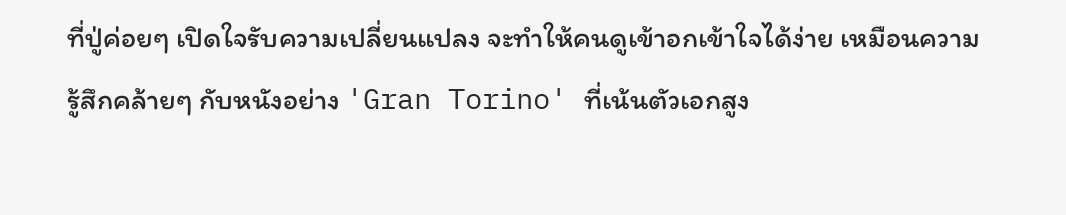ที่ปู่ค่อยๆ เปิดใจรับความเปลี่ยนแปลง จะทำให้คนดูเข้าอกเข้าใจได้ง่าย เหมือนความรู้สึกคล้ายๆ กับหนังอย่าง 'Gran Torino' ที่เน้นตัวเอกสูง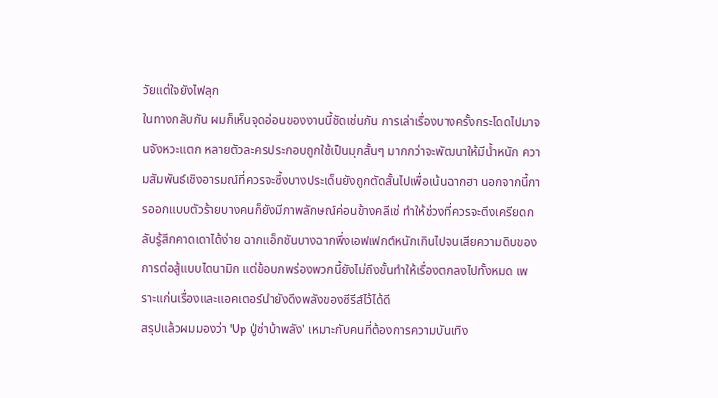วัยแต่ใจยังไฟลุก
ในทางกลับกัน ผมก็เห็นจุดอ่อนของงานนี้ชัดเช่นกัน การเล่าเรื่องบางครั้งกระโดดไปมาจนจังหวะแตก หลายตัวละครประกอบถูกใช้เป็นมุกสั้นๆ มากกว่าจะพัฒนาให้มีน้ำหนัก ความสัมพันธ์เชิงอารมณ์ที่ควรจะซึ้งบางประเด็นยังถูกตัดสั้นไปเพื่อเน้นฉากฮา นอกจากนี้การออกแบบตัวร้ายบางคนก็ยังมีภาพลักษณ์ค่อนข้างคลีเช่ ทำให้ช่วงที่ควรจะตึงเครียดกลับรู้สึกคาดเดาได้ง่าย ฉากแอ็กชันบางฉากพึ่งเอฟเฟกต์หนักเกินไปจนเสียความดิบของการต่อสู้แบบไดนามิก แต่ข้อบกพร่องพวกนี้ยังไม่ถึงขั้นทำให้เรื่องตกลงไปทั้งหมด เพราะแก่นเรื่องและแอคเตอร์นำยังดึงพลังของซีรีส์ไว้ได้ดี
สรุปแล้วผมมองว่า 'Up ปู่ซ่าบ้าพลัง' เหมาะกับคนที่ต้องการความบันเทิง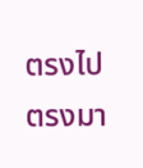ตรงไปตรงมา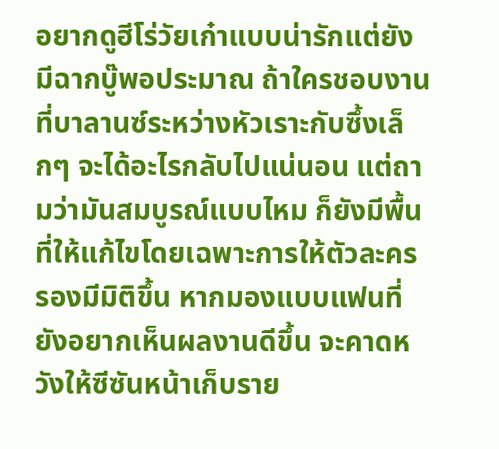อยากดูฮีโร่วัยเก๋าแบบน่ารักแต่ยังมีฉากบู๊พอประมาณ ถ้าใครชอบงานที่บาลานซ์ระหว่างหัวเราะกับซึ้งเล็กๆ จะได้อะไรกลับไปแน่นอน แต่ถามว่ามันสมบูรณ์แบบไหม ก็ยังมีพื้นที่ให้แก้ไขโดยเฉพาะการให้ตัวละครรองมีมิติขึ้น หากมองแบบแฟนที่ยังอยากเห็นผลงานดีขึ้น จะคาดหวังให้ซีซันหน้าเก็บราย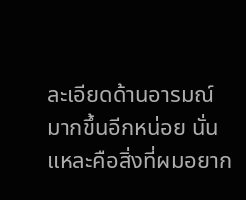ละเอียดด้านอารมณ์มากขึ้นอีกหน่อย นั่นแหละคือสิ่งที่ผมอยาก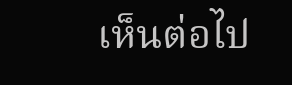เห็นต่อไป